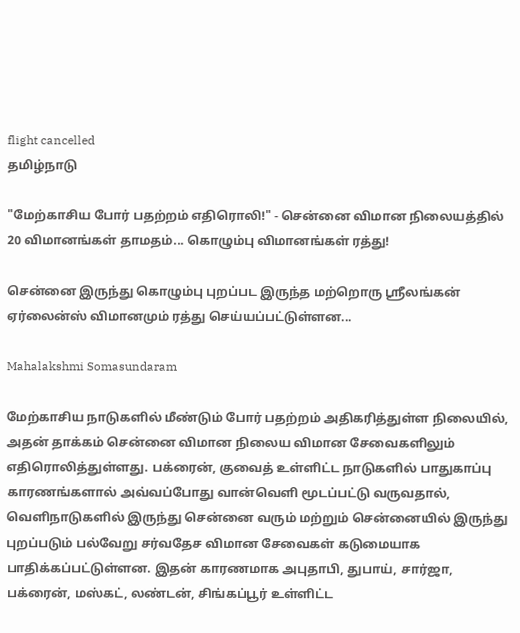flight cancelled
தமிழ்நாடு

"மேற்காசிய போர் பதற்றம் எதிரொலி!" - சென்னை விமான நிலையத்தில் 20 விமானங்கள் தாமதம்... கொழும்பு விமானங்கள் ரத்து!

சென்னை இருந்து கொழும்பு புறப்பட இருந்த மற்றொரு ஸ்ரீலங்கன் ஏர்லைன்ஸ் விமானமும் ரத்து செய்யப்பட்டுள்ளன...

Mahalakshmi Somasundaram

மேற்காசிய நாடுகளில் மீண்டும் போர் பதற்றம் அதிகரித்துள்ள நிலையில், அதன் தாக்கம் சென்னை விமான நிலைய விமான சேவைகளிலும் எதிரொலித்துள்ளது. பக்ரைன், குவைத் உள்ளிட்ட நாடுகளில் பாதுகாப்பு காரணங்களால் அவ்வப்போது வான்வெளி மூடப்பட்டு வருவதால், வெளிநாடுகளில் இருந்து சென்னை வரும் மற்றும் சென்னையில் இருந்து புறப்படும் பல்வேறு சர்வதேச விமான சேவைகள் கடுமையாக பாதிக்கப்பட்டுள்ளன. இதன் காரணமாக அபுதாபி, துபாய், சார்ஜா, பக்ரைன், மஸ்கட், லண்டன், சிங்கப்பூர் உள்ளிட்ட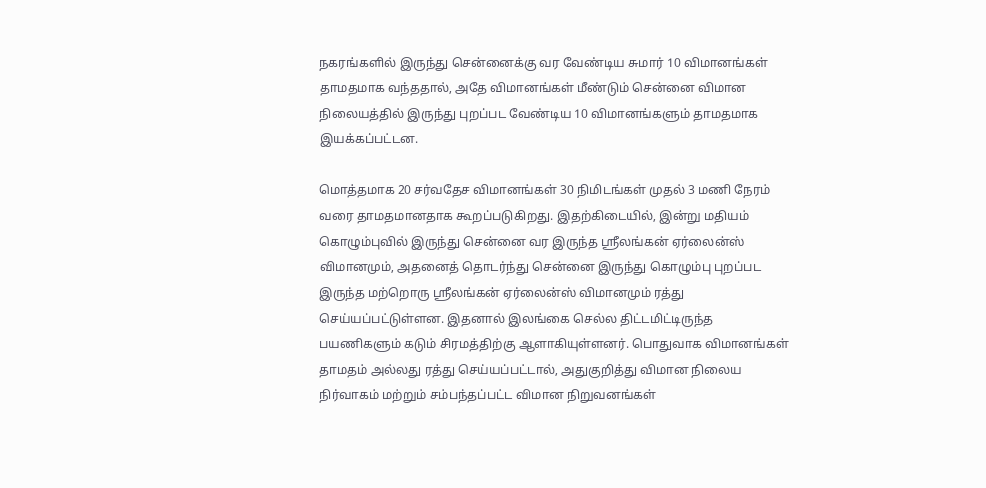நகரங்களில் இருந்து சென்னைக்கு வர வேண்டிய சுமார் 10 விமானங்கள் தாமதமாக வந்ததால், அதே விமானங்கள் மீண்டும் சென்னை விமான நிலையத்தில் இருந்து புறப்பட வேண்டிய 10 விமானங்களும் தாமதமாக இயக்கப்பட்டன.

மொத்தமாக 20 சர்வதேச விமானங்கள் 30 நிமிடங்கள் முதல் 3 மணி நேரம் வரை தாமதமானதாக கூறப்படுகிறது. இதற்கிடையில், இன்று மதியம் கொழும்புவில் இருந்து சென்னை வர இருந்த ஸ்ரீலங்கன் ஏர்லைன்ஸ் விமானமும், அதனைத் தொடர்ந்து சென்னை இருந்து கொழும்பு புறப்பட இருந்த மற்றொரு ஸ்ரீலங்கன் ஏர்லைன்ஸ் விமானமும் ரத்து செய்யப்பட்டுள்ளன. இதனால் இலங்கை செல்ல திட்டமிட்டிருந்த பயணிகளும் கடும் சிரமத்திற்கு ஆளாகியுள்ளனர். பொதுவாக விமானங்கள் தாமதம் அல்லது ரத்து செய்யப்பட்டால், அதுகுறித்து விமான நிலைய நிர்வாகம் மற்றும் சம்பந்தப்பட்ட விமான நிறுவனங்கள்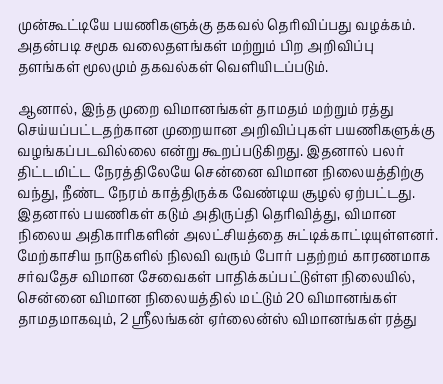முன்கூட்டியே பயணிகளுக்கு தகவல் தெரிவிப்பது வழக்கம். அதன்படி சமூக வலைதளங்கள் மற்றும் பிற அறிவிப்பு தளங்கள் மூலமும் தகவல்கள் வெளியிடப்படும்.

ஆனால், இந்த முறை விமானங்கள் தாமதம் மற்றும் ரத்து செய்யப்பட்டதற்கான முறையான அறிவிப்புகள் பயணிகளுக்கு வழங்கப்படவில்லை என்று கூறப்படுகிறது. இதனால் பலர் திட்டமிட்ட நேரத்திலேயே சென்னை விமான நிலையத்திற்கு வந்து, நீண்ட நேரம் காத்திருக்க வேண்டிய சூழல் ஏற்பட்டது. இதனால் பயணிகள் கடும் அதிருப்தி தெரிவித்து, விமான நிலைய அதிகாரிகளின் அலட்சியத்தை சுட்டிக்காட்டியுள்ளனர். மேற்காசிய நாடுகளில் நிலவி வரும் போர் பதற்றம் காரணமாக சர்வதேச விமான சேவைகள் பாதிக்கப்பட்டுள்ள நிலையில், சென்னை விமான நிலையத்தில் மட்டும் 20 விமானங்கள் தாமதமாகவும், 2 ஸ்ரீலங்கன் ஏர்லைன்ஸ் விமானங்கள் ரத்து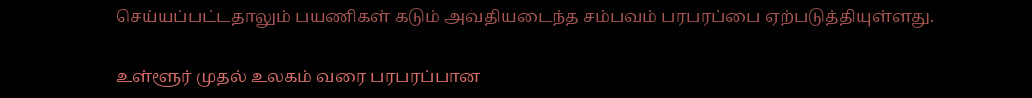செய்யப்பட்டதாலும் பயணிகள் கடும் அவதியடைந்த சம்பவம் பரபரப்பை ஏற்படுத்தியுள்ளது.

உள்ளூர் முதல் உலகம் வரை பரபரப்பான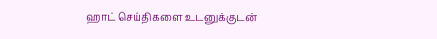ஹாட் செய்திகளை உடனுக்குடன்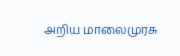அறிய மாலைமுரசு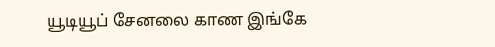யூடியூப் சேனலை காண இங்கே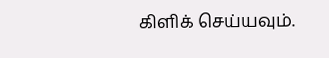கிளிக் செய்யவும்.